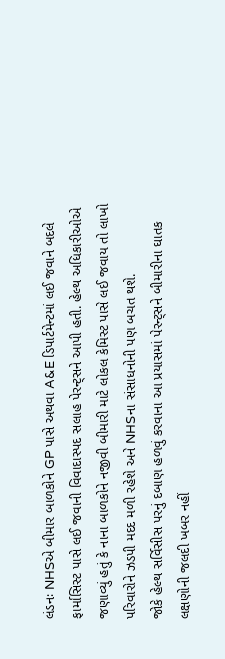લંડનઃ NHSએ બીમાર બાળકોને GP પાસે અથવા A&E ડિપાર્ટમેન્ટમાં લઈ જવાને બદલે ફાર્માસિસ્ટ પાસે લઈ જવાની વિવાદાસ્પદ સલાહ પેરન્ટ્સને આપી હતી. હેલ્થ અધિકારીઓએ જણાવ્યું હતું કે નાના બાળકોને નજીવી બીમારી માટે લોકલ કેમિસ્ટ પાસે લઈ જવાય તો લાખો પરિવારોને ઝડપી મદદ મળી રહેશે અને NHSના સંસાધનોની પણ બચત થશે.
જોકે હેલ્થ સર્વિસીસ પરનું દબાણ હળવું કરવાના આ પ્રયાસમાં પેરન્ટ્સને બીમારીના ઘાતક લક્ષણોની જલદી ખબર નહીં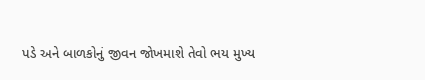પડે અને બાળકોનું જીવન જોખમાશે તેવો ભય મુખ્ય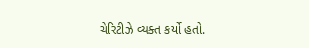ચેરિટીઝે વ્યક્ત કર્યો હતો.